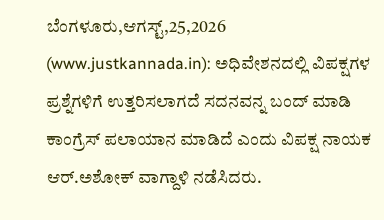ಬೆಂಗಳೂರು,ಆಗಸ್ಟ್,25,2026 (www.justkannada.in): ಅಧಿವೇಶನದಲ್ಲಿ ವಿಪಕ್ಷಗಳ ಪ್ರಶ್ನೆಗಳಿಗೆ ಉತ್ತರಿಸಲಾಗದೆ ಸದನವನ್ನ ಬಂದ್ ಮಾಡಿ ಕಾಂಗ್ರೆಸ್ ಪಲಾಯಾನ ಮಾಡಿದೆ ಎಂದು ವಿಪಕ್ಷ ನಾಯಕ ಆರ್.ಅಶೋಕ್ ವಾಗ್ದಾಳಿ ನಡೆಸಿದರು.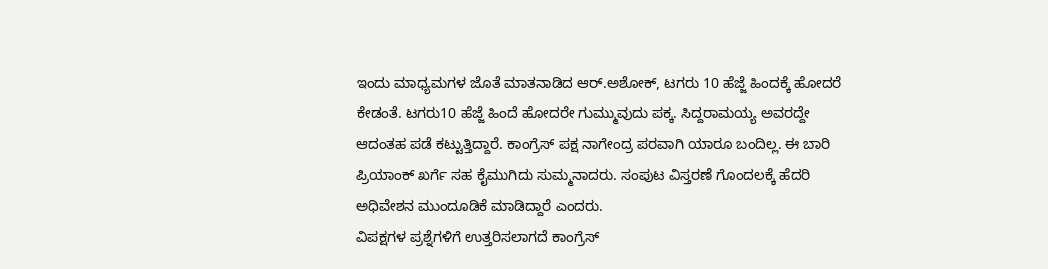ಇಂದು ಮಾಧ್ಯಮಗಳ ಜೊತೆ ಮಾತನಾಡಿದ ಆರ್.ಅಶೋಕ್, ಟಗರು 10 ಹೆಜ್ಜೆ ಹಿಂದಕ್ಕೆ ಹೋದರೆ ಕೇಡಂತೆ. ಟಗರು10 ಹೆಜ್ಜೆ ಹಿಂದೆ ಹೋದರೇ ಗುಮ್ಮುವುದು ಪಕ್ಕ. ಸಿದ್ದರಾಮಯ್ಯ ಅವರದ್ದೇ ಆದಂತಹ ಪಡೆ ಕಟ್ಟುತ್ತಿದ್ದಾರೆ. ಕಾಂಗ್ರೆಸ್ ಪಕ್ಷ ನಾಗೇಂದ್ರ ಪರವಾಗಿ ಯಾರೂ ಬಂದಿಲ್ಲ. ಈ ಬಾರಿ ಪ್ರಿಯಾಂಕ್ ಖರ್ಗೆ ಸಹ ಕೈಮುಗಿದು ಸುಮ್ಮನಾದರು. ಸಂಪುಟ ವಿಸ್ತರಣೆ ಗೊಂದಲಕ್ಕೆ ಹೆದರಿ ಅಧಿವೇಶನ ಮುಂದೂಡಿಕೆ ಮಾಡಿದ್ದಾರೆ ಎಂದರು.
ವಿಪಕ್ಷಗಳ ಪ್ರಶ್ನೆಗಳಿಗೆ ಉತ್ತರಿಸಲಾಗದೆ ಕಾಂಗ್ರೆಸ್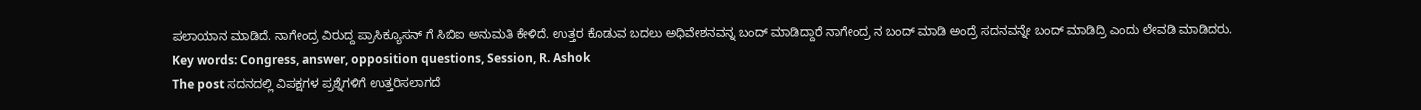ಪಲಾಯಾನ ಮಾಡಿದೆ. ನಾಗೇಂದ್ರ ವಿರುದ್ದ ಪ್ರಾಸಿಕ್ಯೂಸನ್ ಗೆ ಸಿಬಿಐ ಅನುಮತಿ ಕೇಳಿದೆ. ಉತ್ತರ ಕೊಡುವ ಬದಲು ಅಧಿವೇಶನವನ್ನ ಬಂದ್ ಮಾಡಿದ್ದಾರೆ ನಾಗೇಂದ್ರ ನ ಬಂದ್ ಮಾಡಿ ಅಂದ್ರೆ ಸದನವನ್ನೇ ಬಂದ್ ಮಾಡಿದ್ರಿ ಎಂದು ಲೇವಡಿ ಮಾಡಿದರು.
Key words: Congress, answer, opposition questions, Session, R. Ashok
The post ಸದನದಲ್ಲಿ ವಿಪಕ್ಷಗಳ ಪ್ರಶ್ನೆಗಳಿಗೆ ಉತ್ತರಿಸಲಾಗದೆ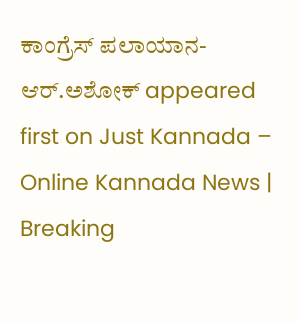ಕಾಂಗ್ರೆಸ್ ಪಲಾಯಾನ-ಆರ್.ಅಶೋಕ್ appeared first on Just Kannada – Online Kannada News | Breaking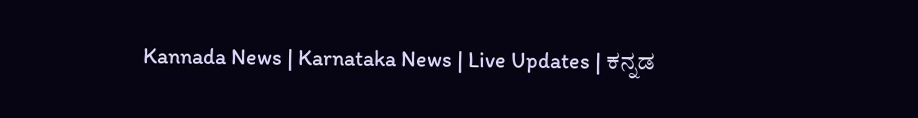Kannada News | Karnataka News | Live Updates | ಕನ್ನಡ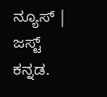ನ್ಯೂಸ್ | ಜಸ್ಟ್ ಕನ್ನಡ.